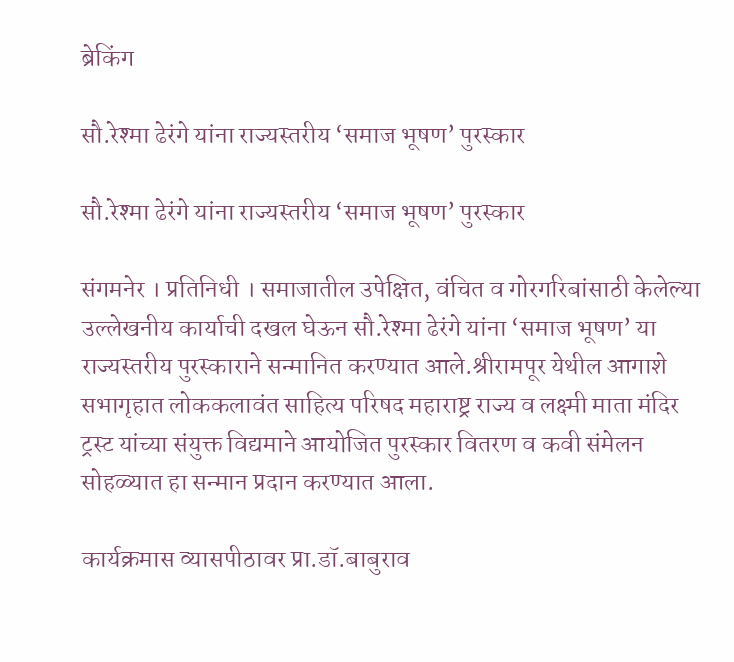ब्रेकिंग

सौ.रेश्मा ढेरंगे यांना राज्यस्तरीय ‘समाज भूषण’ पुरस्कार

सौ.रेश्मा ढेरंगे यांना राज्यस्तरीय ‘समाज भूषण’ पुरस्कार

संगमनेर । प्रतिनिधी । समाजातील उपेक्षित, वंचित व गोरगरिबांसाठी केलेल्या उल्लेखनीय कार्याची दखल घेऊन सौ.रेश्मा ढेरंगे यांना ‘समाज भूषण’ या राज्यस्तरीय पुरस्काराने सन्मानित करण्यात आले.श्रीरामपूर येथील आगाशे सभागृहात लोककलावंत साहित्य परिषद महाराष्ट्र राज्य व लक्ष्मी माता मंदिर ट्रस्ट यांच्या संयुक्त विद्यमाने आयोजित पुरस्कार वितरण व कवी संमेलन सोहळ्यात हा सन्मान प्रदान करण्यात आला.

कार्यक्रमास व्यासपीठावर प्रा.डॉ.बाबुराव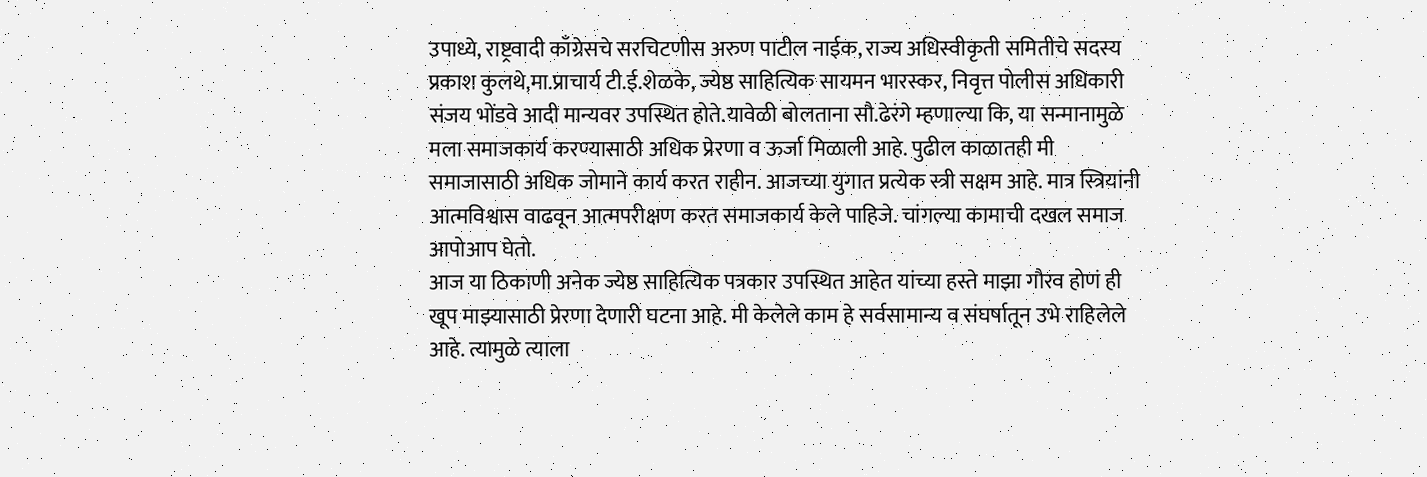उपाध्ये, राष्ट्रवादी काँग्रेसचे सरचिटणीस अरुण पाटील नाईक, राज्य अधिस्वीकृती समितीचे सदस्य प्रकाश कुलथे,मा.प्राचार्य टी.ई.शेळके, ज्येष्ठ साहित्यिक सायमन भारस्कर, निवृत्त पोलीस अधिकारी संजय भोंडवे आदी मान्यवर उपस्थित होते.यावेळी बोलताना सौ.ढेरंगे म्हणाल्या कि, या सन्मानामुळे मला समाजकार्य करण्यासाठी अधिक प्रेरणा व ऊर्जा मिळाली आहे. पुढील काळातही मी समाजासाठी अधिक जोमाने कार्य करत राहीन. आजच्या युगात प्रत्येक स्त्री सक्षम आहे. मात्र स्त्रियांनी आत्मविश्वास वाढवून आत्मपरीक्षण करत समाजकार्य केले पाहिजे. चांगल्या कामाची दखल समाज आपोआप घेतो.
आज या ठिकाणी अनेक ज्येष्ठ साहित्यिक पत्रकार उपस्थित आहेत यांच्या हस्ते माझा गौरव होणं ही खूप माझ्यासाठी प्रेरणा देणारी घटना आहे. मी केलेले काम हे सर्वसामान्य व संघर्षातून उभे राहिलेले आहे. त्यामुळे त्याला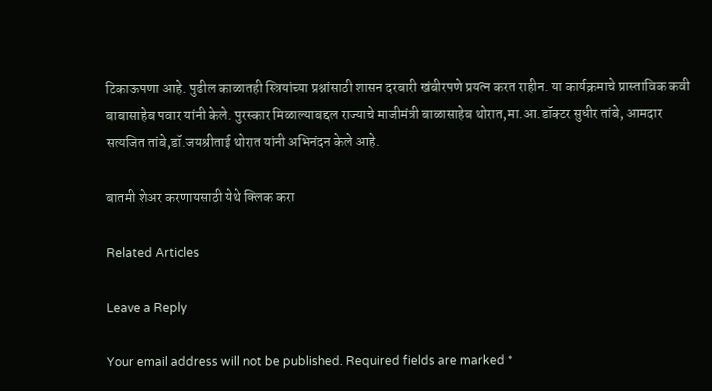टिकाऊपणा आहे. पुढील काळातही स्त्रियांच्या प्रश्नांसाठी शासन दरबारी खंबीरपणे प्रयत्न करत राहीन. या कार्यक्रमाचे प्रास्ताविक कवी बाबासाहेब पवार यांनी केले. पुरस्कार मिळाल्याबद्दल राज्याचे माजीमंत्री बाळासाहेब थोरात,मा.आ.डॉक्टर सुधीर तांबे, आमदार सत्यजित तांबे,डॉ.जयश्रीताई थोरात यांनी अभिनंदन केले आहे.

बातमी शेअर करणायसाठी येथे क्लिक करा

Related Articles

Leave a Reply

Your email address will not be published. Required fields are marked *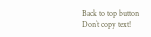Back to top button
Don`t copy text!